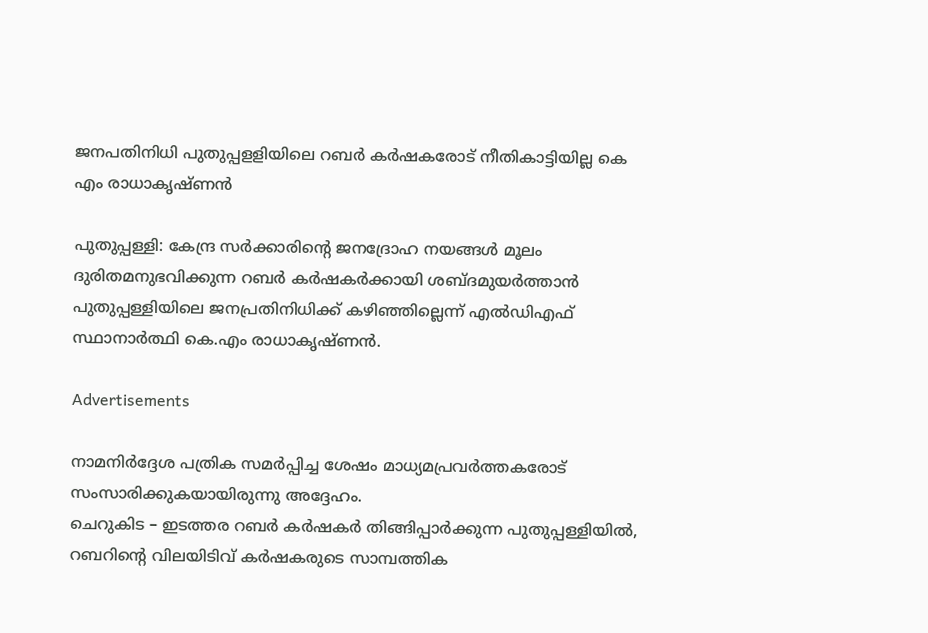ജനപതിനിധി പുതുപ്പളളിയിലെ റബർ കർഷകരോട് നീതികാട്ടിയില്ല കെ എം രാധാകൃഷ്ണൻ

പുതുപ്പള്ളി: കേന്ദ്ര സർക്കാരിന്റെ ജനദ്രോഹ നയങ്ങൾ മൂലം ദുരിതമനുഭവിക്കുന്ന റബർ കർഷകർക്കായി ശബ്ദമുയർത്താൻ പുതുപ്പള്ളിയിലെ ജനപ്രതിനിധിക്ക് കഴിഞ്ഞില്ലെന്ന് എൽഡിഎഫ് സ്ഥാനാർത്ഥി കെ.എം രാധാകൃഷ്ണൻ.

Advertisements

നാമനിർദ്ദേശ പത്രിക സമർപ്പിച്ച ശേഷം മാധ്യമപ്രവർത്തകരോട് സംസാരിക്കുകയായിരുന്നു അദ്ദേഹം.
ചെറുകിട – ഇടത്തര റബർ കർഷകർ തിങ്ങിപ്പാർക്കുന്ന പുതുപ്പള്ളിയിൽ, റബറിന്റെ വിലയിടിവ് കർഷകരുടെ സാമ്പത്തിക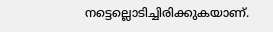നട്ടെല്ലൊടിച്ചിരിക്കുകയാണ്.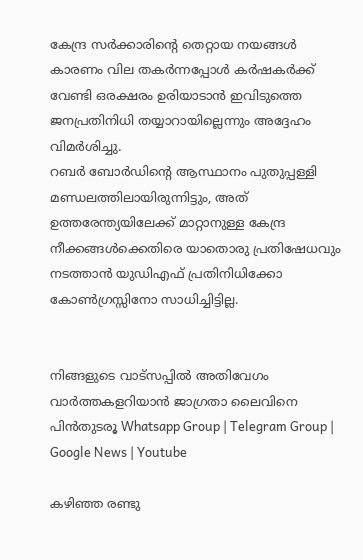കേന്ദ്ര സർക്കാരിന്റെ തെറ്റായ നയങ്ങൾ കാരണം വില തകർന്നപ്പോൾ കർഷകർക്ക് വേണ്ടി ഒരക്ഷരം ഉരിയാടാൻ ഇവിടുത്തെ ജനപ്രതിനിധി തയ്യാറായില്ലെന്നും അദ്ദേഹം വിമർശിച്ചു.
റബർ ബോർഡിന്റെ ആസ്ഥാനം പുതുപ്പള്ളി മണ്ഡലത്തിലായിരുന്നിട്ടും, അത് ഉത്തരേന്ത്യയിലേക്ക് മാറ്റാനുള്ള കേന്ദ്ര നീക്കങ്ങൾക്കെതിരെ യാതൊരു പ്രതിഷേധവും നടത്താൻ യുഡിഎഫ് പ്രതിനിധിക്കോ കോൺഗ്രസ്സിനോ സാധിച്ചിട്ടില്ല.


നിങ്ങളുടെ വാട്സപ്പിൽ അതിവേഗം വാർത്തകളറിയാൻ ജാഗ്രതാ ലൈവിനെ പിൻതുടരൂ Whatsapp Group | Telegram Group | Google News | Youtube

കഴിഞ്ഞ രണ്ടു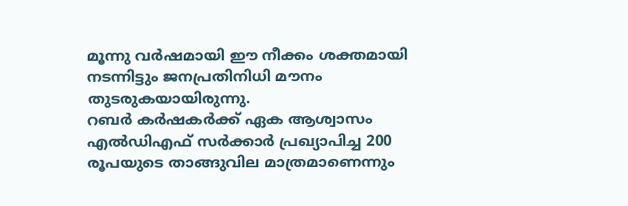മൂന്നു വർഷമായി ഈ നീക്കം ശക്തമായി നടന്നിട്ടും ജനപ്രതിനിധി മൗനം തുടരുകയായിരുന്നു.
റബർ കർഷകർക്ക് ഏക ആശ്വാസം എൽഡിഎഫ് സർക്കാർ പ്രഖ്യാപിച്ച 200 രൂപയുടെ താങ്ങുവില മാത്രമാണെന്നും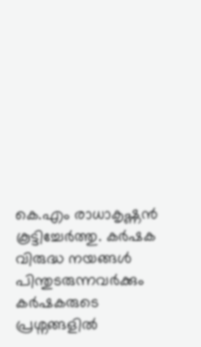കെ.എം രാധാകൃഷ്ണൻ കൂട്ടിച്ചേർത്തു. കർഷക വിരുദ്ധ നയങ്ങൾ പിന്തുടരുന്നവർക്കും കർഷകരുടെ പ്രശ്നങ്ങളിൽ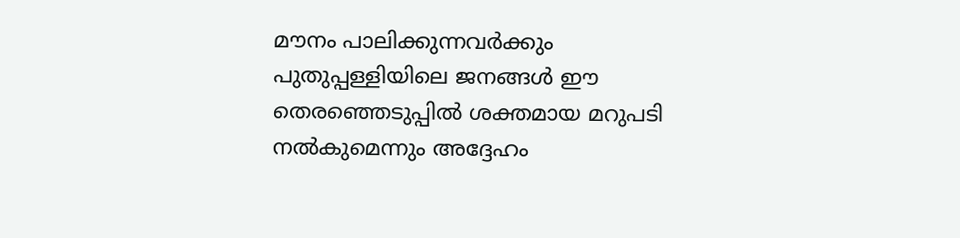മൗനം പാലിക്കുന്നവർക്കും പുതുപ്പള്ളിയിലെ ജനങ്ങൾ ഈ തെരഞ്ഞെടുപ്പിൽ ശക്തമായ മറുപടി നൽകുമെന്നും അദ്ദേഹം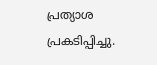പ്രത്യാശ പ്രകടിപ്പിച്ചു.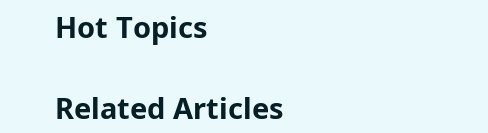Hot Topics

Related Articles